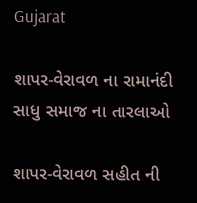Gujarat

શાપર-વેરાવળ ના રામાનંદી સાધુ સમાજ ના તારલાઓ

શાપર-વેરાવળ સહીત ની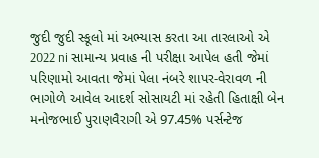જુદી જુદી સ્કૂલો માં અભ્યાસ કરતા આ તારલાઓ એ 2022 ni સામાન્ય પ્રવાહ ની પરીક્ષા આપેલ હતી જેમાં પરિણામો આવતા જેમાં પેલા નંબરે શાપર-વેરાવળ ની ભાગોળે આવેલ આદર્શ સોસાયટી માં રહેતી હિતાક્ષી બેન મનોજભાઈ પુરાણવૈરાગી એ 97.45% પર્સન્ટેજ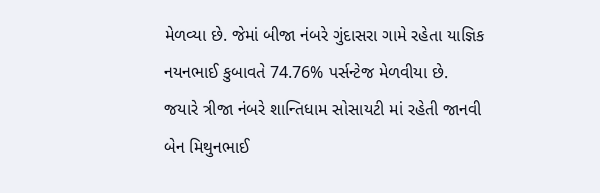મેળવ્યા છે. જેમાં બીજા નંબરે ગુંદાસરા ગામે રહેતા યાજ્ઞિક નયનભાઈ કુબાવતે 74.76% પર્સન્ટેજ મેળવીયા છે. જયારે ત્રીજા નંબરે શાન્તિધામ સોસાયટી માં રહેતી જાનવી બેન મિથુનભાઈ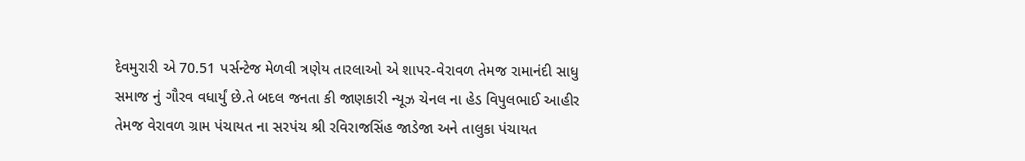દેવમુરારી એ 70.51 પર્સન્ટેજ મેળવી ત્રણેય તારલાઓ એ શાપર-વેરાવળ તેમજ રામાનંદી સાધુ સમાજ નું ગૌરવ વધાર્યું છે.તે બદલ જનતા કી જાણકારી ન્યૂઝ ચેનલ ના હેડ વિપુલભાઈ આહીર તેમજ વેરાવળ ગ્રામ પંચાયત ના સરપંચ શ્રી રવિરાજસિંહ જાડેજા અને તાલુકા પંચાયત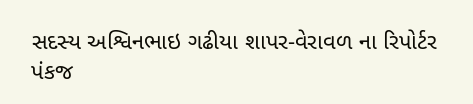સદસ્ય અશ્વિનભાઇ ગઢીયા શાપર-વેરાવળ ના રિપોર્ટર પંકજ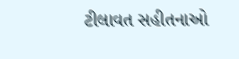ટીલાવત સહીતનાઓ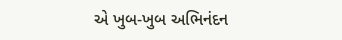એ ખુબ-ખુબ અભિનંદન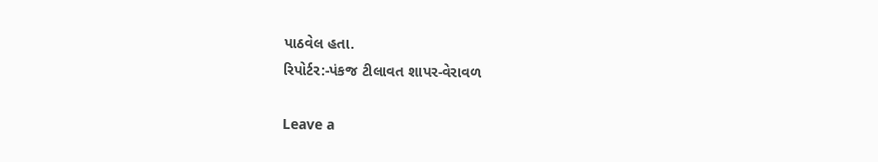પાઠવેલ હતા.
રિપોર્ટર:-પંકજ ટીલાવત શાપર-વેરાવળ

Leave a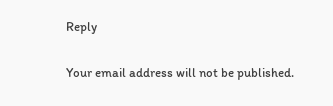Reply

Your email address will not be published.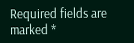Required fields are marked *